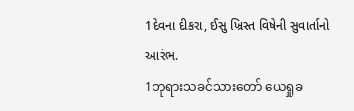1દેવના દીકરા, ઈસુ ખ્રિસ્ત વિષેની સુવાર્તાનો આરંભ.
1ဘုရားသခင်သားတော် ယေရှုခ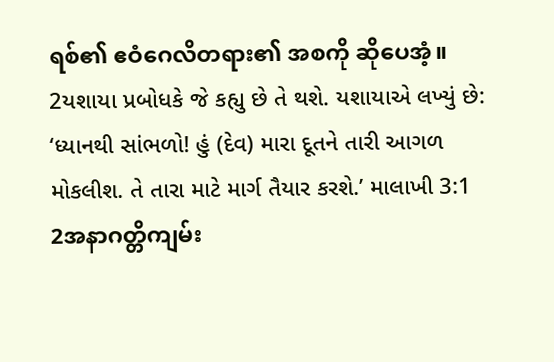ရစ်၏ ဧဝံဂေလိတရား၏ အစကို ဆိုပေအံ့။
2યશાયા પ્રબોધકે જે કહ્યુ છે તે થશે. યશાયાએ લખ્યું છે: ‘ધ્યાનથી સાંભળો! હું (દેવ) મારા દૂતને તારી આગળ મોકલીશ. તે તારા માટે માર્ગ તૈયાર કરશે.’ માલાખી 3:1
2အနာဂတ္တိကျမ်း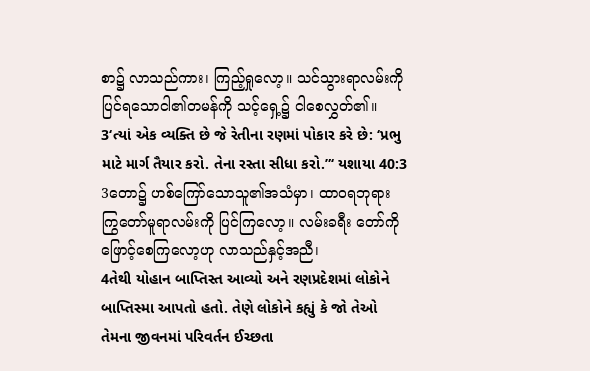စာ၌ လာသည်ကား၊ ကြည့်ရှုလော့။ သင်သွားရာလမ်းကို ပြင်ရသောငါ၏တမန်ကို သင့်ရှေ့၌ ငါစေလွှတ်၏။
3‘ત્યાં એક વ્યક્તિ છે જે રેતીના રણમાં પોકાર કરે છે: ‘પ્રભુ માટે માર્ગ તૈયાર કરો. તેના રસ્તા સીધા કરો.”‘ યશાયા 40:3
3တော၌ ဟစ်ကြော်သောသူ၏အသံမှာ၊ ထာဝရဘုရားကြွတော်မူရာလမ်းကို ပြင်ကြလော့။ လမ်းခရီး တော်ကို ဖြောင့်စေကြလော့ဟု လာသည်နှင့်အညီ၊
4તેથી યોહાન બાપ્તિસ્ત આવ્યો અને રણપ્રદેશમાં લોકોને બાપ્તિસ્મા આપતો હતો. તેણે લોકોને કહ્યું કે જો તેઓ તેમના જીવનમાં પરિવર્તન ઈચ્છતા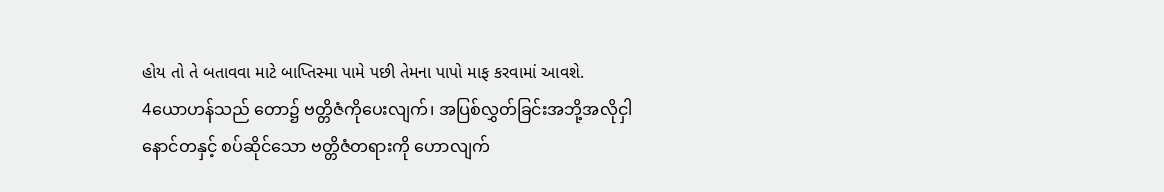હોય તો તે બતાવવા માટે બાપ્તિસ્મા પામે પછી તેમના પાપો માફ કરવામાં આવશે.
4ယောဟန်သည် တော၌ ဗတ္တိဇံကိုပေးလျက်၊ အပြစ်လွှတ်ခြင်းအဘို့အလိုငှါ နောင်တနှင့် စပ်ဆိုင်သော ဗတ္တိဇံတရားကို ဟောလျက်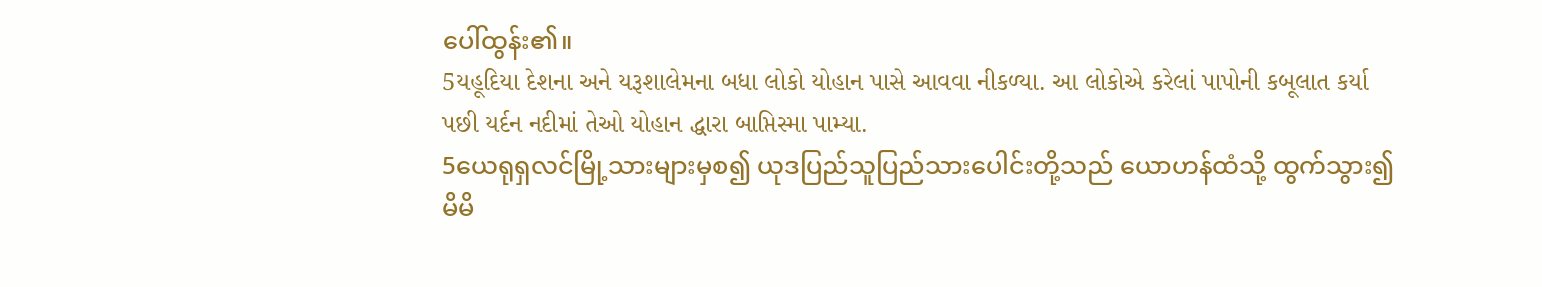ပေါ်ထွန်း၏။
5યહૂદિયા દેશના અને યરૂશાલેમના બધા લોકો યોહાન પાસે આવવા નીકળ્યા. આ લોકોએ કરેલાં પાપોની કબૂલાત કર્યા પછી યર્દન નદીમાં તેઓ યોહાન દ્ધારા બાપ્તિસ્મા પામ્યા.
5ယေရုရှလင်မြို့သားများမှစ၍ ယုဒပြည်သူပြည်သားပေါင်းတို့သည် ယောဟန်ထံသို့ ထွက်သွား၍ မိမိ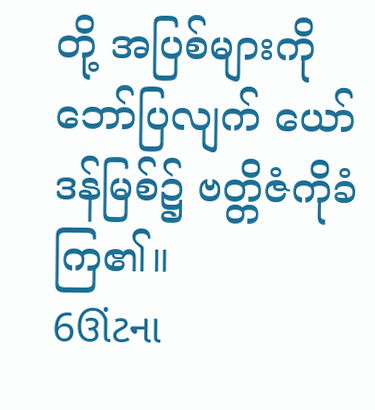တို့ အပြစ်များကိုဘော်ပြလျက် ယော်ဒန်မြစ်၌ ဗတ္တိဇံကိုခံကြ၏။
6ઊંટના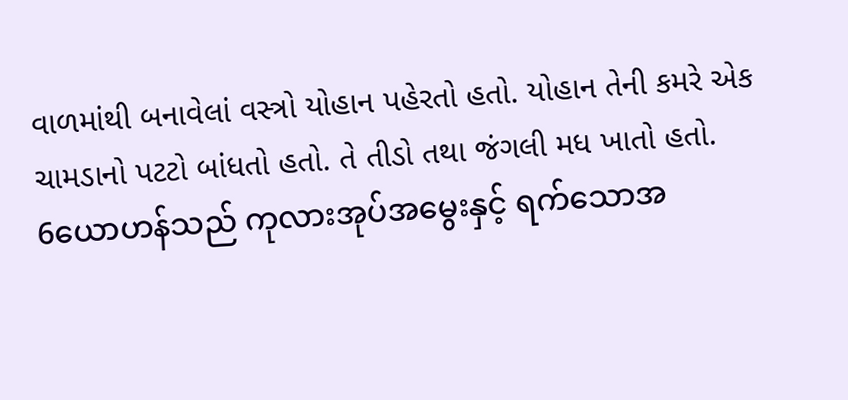વાળમાંથી બનાવેલાં વસ્ત્રો યોહાન પહેરતો હતો. યોહાન તેની કમરે એક ચામડાનો પટટો બાંધતો હતો. તે તીડો તથા જંગલી મધ ખાતો હતો.
6ယောဟန်သည် ကုလားအုပ်အမွေးနှင့် ရက်သောအ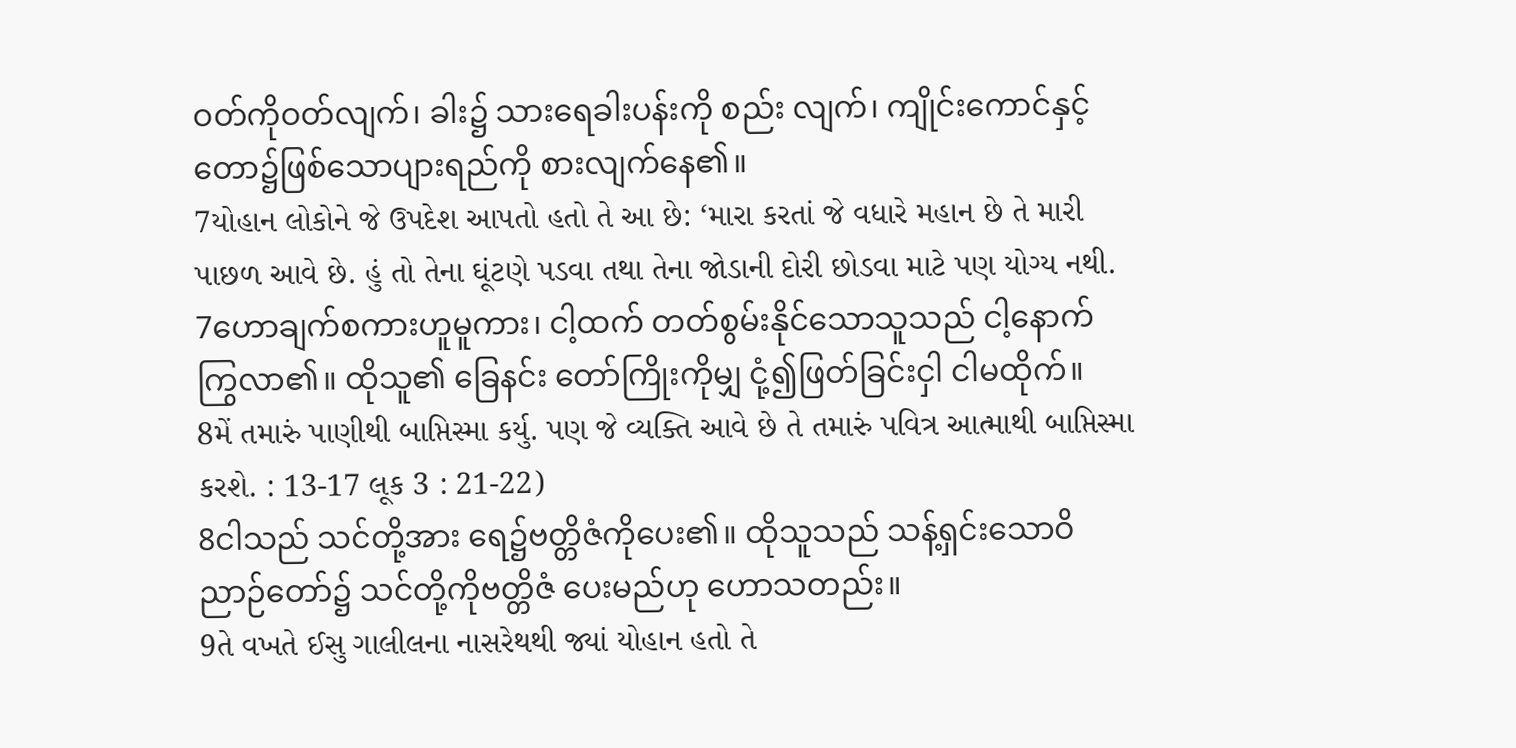ဝတ်ကိုဝတ်လျက်၊ ခါး၌ သားရေခါးပန်းကို စည်း လျက်၊ ကျိုင်းကောင်နှင့် တော၌ဖြစ်သောပျားရည်ကို စားလျက်နေ၏။
7યોહાન લોકોને જે ઉપદેશ આપતો હતો તે આ છે: ‘મારા કરતાં જે વધારે મહાન છે તે મારી પાછળ આવે છે. હું તો તેના ઘૂંટણે પડવા તથા તેના જોડાની દોરી છોડવા માટે પણ યોગ્ય નથી.
7ဟောချက်စကားဟူမူကား၊ ငါ့ထက် တတ်စွမ်းနိုင်သောသူသည် ငါ့နောက်ကြွလာ၏။ ထိုသူ၏ ခြေနင်း တော်ကြိုးကိုမျှ ငုံ့၍ဖြတ်ခြင်းငှါ ငါမထိုက်။
8મેં તમારું પાણીથી બાપ્તિસ્મા કર્યુ. પણ જે વ્યક્તિ આવે છે તે તમારું પવિત્ર આત્માથી બાપ્તિસ્મા કરશે. : 13-17 લૂક 3 : 21-22)
8ငါသည် သင်တို့အား ရေ၌ဗတ္တိဇံကိုပေး၏။ ထိုသူသည် သန့်ရှင်းသောဝိညာဉ်တော်၌ သင်တို့ကိုဗတ္တိဇံ ပေးမည်ဟု ဟောသတည်း။
9તે વખતે ઈસુ ગાલીલના નાસરેથથી જ્યાં યોહાન હતો તે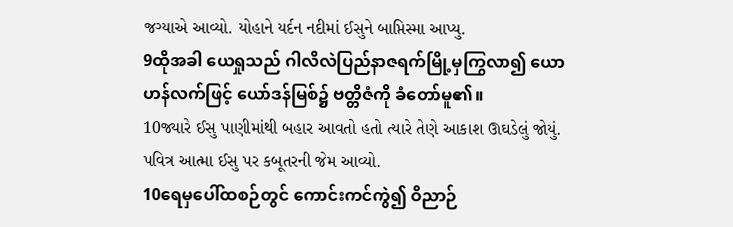જગ્યાએ આવ્યો. યોહાને યર્દન નદીમાં ઈસુને બાપ્તિસ્મા આપ્યુ.
9ထိုအခါ ယေရှုသည် ဂါလိလဲပြည်နာဇရက်မြို့မှကြွလာ၍ ယောဟန်လက်ဖြင့် ယော်ဒန်မြစ်၌ ဗတ္တိဇံကို ခံတော်မူ၏။
10જ્યારે ઈસુ પાણીમાંથી બહાર આવતો હતો ત્યારે તેણે આકાશ ઊઘડેલું જોયું. પવિત્ર આત્મા ઈસુ પર કબૂતરની જેમ આવ્યો.
10ရေမှပေါ်ထစဉ်တွင် ကောင်းကင်ကွဲ၍ ဝိညာဉ်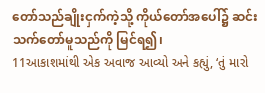တော်သည်ချိုးငှက်ကဲ့သို့ ကိုယ်တော်အပေါ်၌ ဆင်း သက်တော်မူသည်ကို မြင်ရ၍၊
11આકાશમાંથી એક અવાજ આવ્યો અને કહ્યું, ‘તું મારો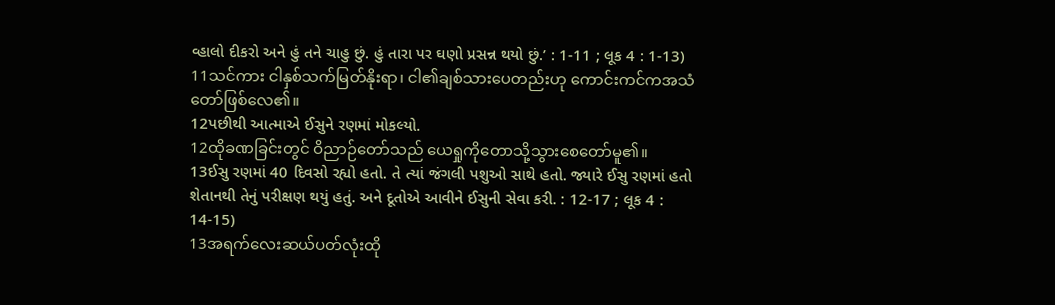વ્હાલો દીકરો અને હું તને ચાહુ છું. હું તારા પર ઘણો પ્રસન્ન થયો છું.’ : 1-11 ; લૂક 4 : 1-13)
11သင်ကား ငါနှစ်သက်မြတ်နိုးရာ၊ ငါ၏ချစ်သားပေတည်းဟု ကောင်းကင်ကအသံတော်ဖြစ်လေ၏။
12પછીથી આત્માએ ઈસુને રણમાં મોકલ્યો.
12ထိုခဏခြင်းတွင် ဝိညာဉ်တော်သည် ယေရှုကိုတောသို့သွားစေတော်မူ၏။
13ઈસુ રણમાં 40 દિવસો રહ્યો હતો. તે ત્યાં જંગલી પશુઓ સાથે હતો. જ્યારે ઈસુ રણમાં હતો શેતાનથી તેનું પરીક્ષણ થયું હતું. અને દૂતોએ આવીને ઈસુની સેવા કરી. : 12-17 ; લૂક 4 : 14-15)
13အရက်လေးဆယ်ပတ်လုံးထို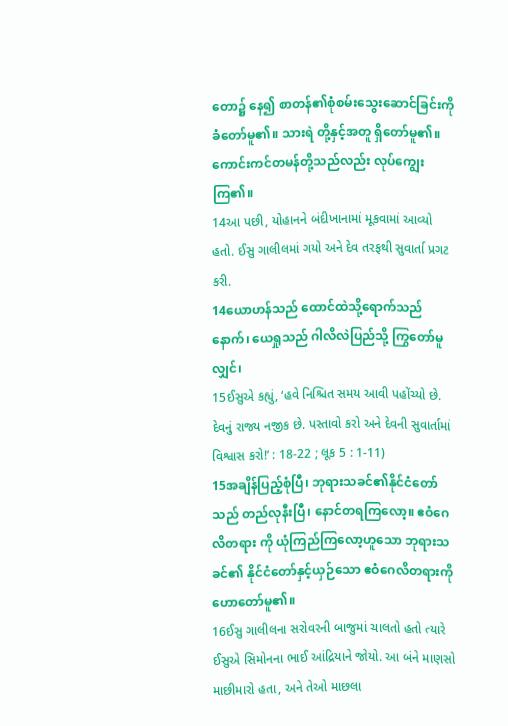တော၌ နေ၍ စာတန်၏စုံစမ်းသွေးဆောင်ခြင်းကို ခံတော်မူ၏။ သားရဲ တို့နှင့်အတူ ရှိတော်မူ၏။ ကောင်းကင်တမန်တို့သည်လည်း လုပ်ကျွေးကြ၏။
14આ પછી, યોહાનને બંદીખાનામાં મૂકવામાં આવ્યો હતો. ઈસુ ગાલીલમાં ગયો અને દેવ તરફથી સુવાર્તા પ્રગટ કરી.
14ယောဟန်သည် ထောင်ထဲသို့ရောက်သည်နောက်၊ ယေရှုသည် ဂါလိလဲပြည်သို့ ကြွတော်မူလျှင်၊
15ઈસુએ કહ્યું, ‘હવે નિશ્ચિત સમય આવી પહોંચ્યો છે. દેવનું રાજ્ય નજીક છે. પસ્તાવો કરો અને દેવની સુવાર્તામાં વિશ્વાસ કરો!’ : 18-22 ; લૂક 5 : 1-11)
15အချိန်ပြည့်စုံပြီ၊ ဘုရားသခင်၏နိုင်ငံတော်သည် တည်လုနီးပြီ၊ နောင်တရကြလော့။ ဧဝံဂေလိတရား ကို ယုံကြည်ကြလော့ဟူသော ဘုရားသခင်၏ နိုင်ငံတော်နှင့်ယှဉ်သော ဧဝံဂေလိတရားကိုဟောတော်မူ၏။
16ઈસુ ગાલીલના સરોવરની બાજુમાં ચાલતો હતો ત્યારે ઈસુએ સિમોનના ભાઈ આંદ્રિયાને જોયો. આ બંને માણસો માછીમારો હતા, અને તેઓ માછલા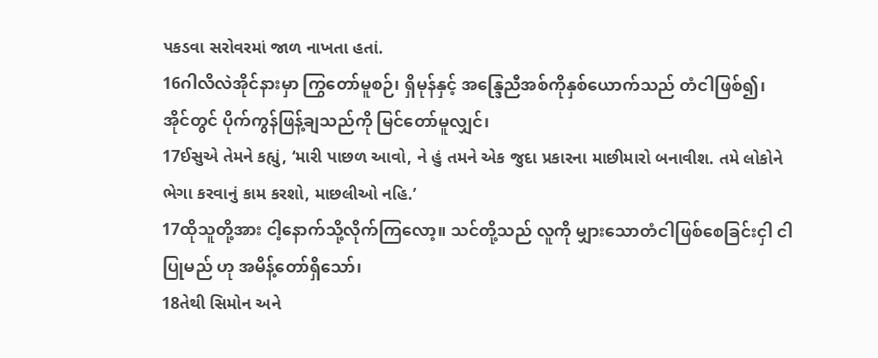પકડવા સરોવરમાં જાળ નાખતા હતાં.
16ဂါလိလဲအိုင်နားမှာ ကြွတော်မူစဉ်၊ ရှိမုန်နှင့် အန္ဒြေညီအစ်ကိုနှစ်ယောက်သည် တံငါဖြစ်၍၊ အိုင်တွင် ပိုက်ကွန်ဖြန့်ချသည်ကို မြင်တော်မူလျှင်၊
17ઈસુએ તેમને કહ્યું, ‘મારી પાછળ આવો, ને હું તમને એક જુદા પ્રકારના માછીમારો બનાવીશ. તમે લોકોને ભેગા કરવાનું કામ કરશો, માછલીઓ નહિ.’
17ထိုသူတို့အား ငါ့နောက်သို့လိုက်ကြလော့။ သင်တို့သည် လူကို မျှားသောတံငါဖြစ်စေခြင်းငှါ ငါပြုမည် ဟု အမိန့်တော်ရှိသော်၊
18તેથી સિમોન અને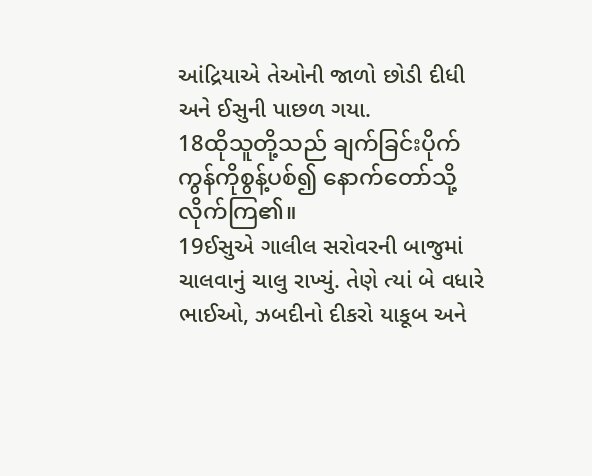આંદ્રિયાએ તેઓની જાળો છોડી દીધી અને ઈસુની પાછળ ગયા.
18ထိုသူတို့သည် ချက်ခြင်းပိုက်ကွန်ကိုစွန့်ပစ်၍ နောက်တော်သို့ လိုက်ကြ၏။
19ઈસુએ ગાલીલ સરોવરની બાજુમાં ચાલવાનું ચાલુ રાખ્યું. તેણે ત્યાં બે વધારે ભાઈઓ, ઝબદીનો દીકરો યાકૂબ અને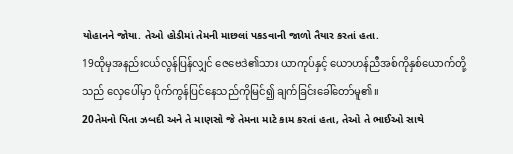યોહાનને જોયા. તેઓ હોડીમાં તેમની માછલાં પકડવાની જાળો તૈયાર કરતાં હતા.
19ထိုမှအနည်းငယ်လွန်ပြန်လျှင် ဇေဗေဒဲ၏သား ယာကုပ်နှင့် ယောဟန်ညီအစ်ကိုနှစ်ယောက်တို့သည် လှေပေါ်မှာ ပိုက်ကွန်ပြင်နေသည်ကိုမြင်၍ ချက်ခြင်းခေါ်တော်မူ၏။
20તેમનો પિતા ઝબદી અને તે માણસો જે તેમના માટે કામ કરતાં હતા, તેઓ તે ભાઈઓ સાથે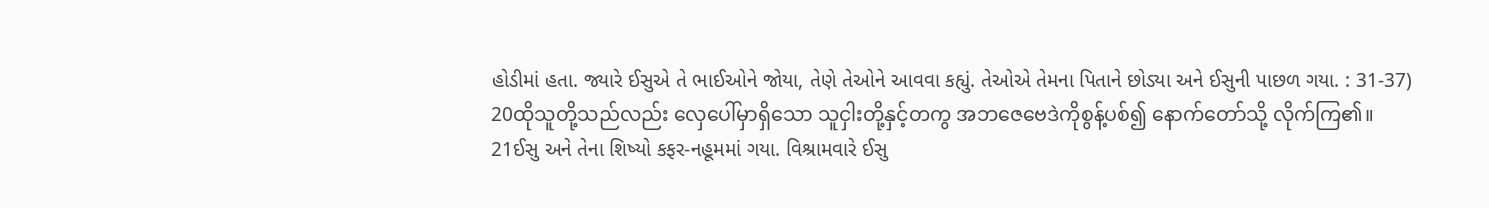હોડીમાં હતા. જ્યારે ઈસુએ તે ભાઈઓને જોયા, તેણે તેઓને આવવા કહ્યું. તેઓએ તેમના પિતાને છોડ્યા અને ઈસુની પાછળ ગયા. : 31-37)
20ထိုသူတို့သည်လည်း လှေပေါ်မှာရှိသော သူငှါးတို့နှင့်တကွ အဘဇေဗေဒဲကိုစွန့်ပစ်၍ နောက်တော်သို့ လိုက်ကြ၏။
21ઈસુ અને તેના શિષ્યો કફર-નહૂમમાં ગયા. વિશ્રામવારે ઈસુ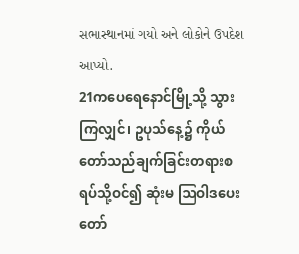સભાસ્થાનમાં ગયો અને લોકોને ઉપદેશ આપ્યો.
21ကပေရေနောင်မြို့သို့ သွားကြလျှင်၊ ဥပုသ်နေ့၌ ကိုယ်တော်သည်ချက်ခြင်းတရားစရပ်သို့ဝင်၍ ဆုံးမ ဩဝါဒပေးတော်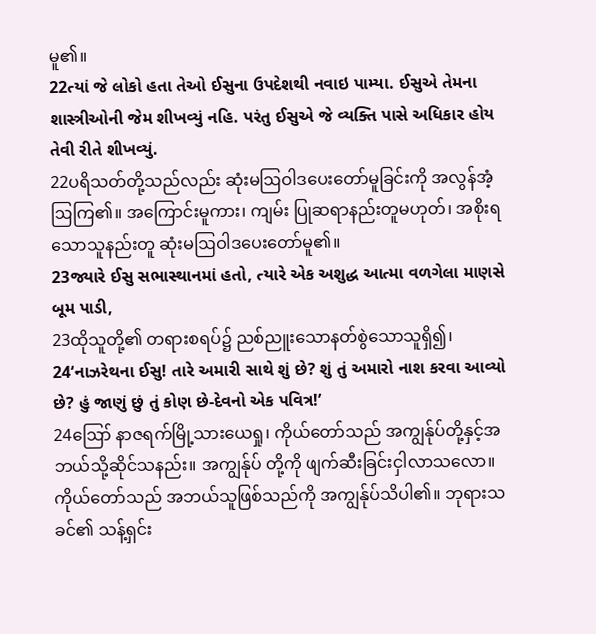မူ၏။
22ત્યાં જે લોકો હતા તેઓ ઈસુના ઉપદેશથી નવાઇ પામ્યા. ઈસુએ તેમના શાસ્ત્રીઓની જેમ શીખવ્યું નહિ. પરંતુ ઈસુએ જે વ્યક્તિ પાસે અધિકાર હોય તેવી રીતે શીખવ્યું.
22ပရိသတ်တို့သည်လည်း ဆုံးမဩဝါဒပေးတော်မူခြင်းကို အလွန်အံ့ဩကြ၏။ အကြောင်းမူကား၊ ကျမ်း ပြုဆရာနည်းတူမဟုတ်၊ အစိုးရသောသူနည်းတူ ဆုံးမဩဝါဒပေးတော်မူ၏။
23જ્યારે ઈસુ સભાસ્થાનમાં હતો, ત્યારે એક અશુદ્ધ આત્મા વળગેલા માણસે બૂમ પાડી,
23ထိုသူတို့၏ တရားစရပ်၌ ညစ်ညူးသောနတ်စွဲသောသူရှိ၍၊
24‘નાઝરેથના ઈસુ! તારે અમારી સાથે શું છે? શું તું અમારો નાશ કરવા આવ્યો છે? હું જાણું છું તું કોણ છે-દેવનો એક પવિત્ર!’
24ဪ နာဇရက်မြို့သားယေရှု၊ ကိုယ်တော်သည် အကျွန်ုပ်တို့နှင့်အဘယ်သို့ဆိုင်သနည်း။ အကျွန်ုပ် တို့ကို ဖျက်ဆီးခြင်းငှါလာသလော။ ကိုယ်တော်သည် အဘယ်သူဖြစ်သည်ကို အကျွန်ုပ်သိပါ၏။ ဘုရားသခင်၏ သန့်ရှင်း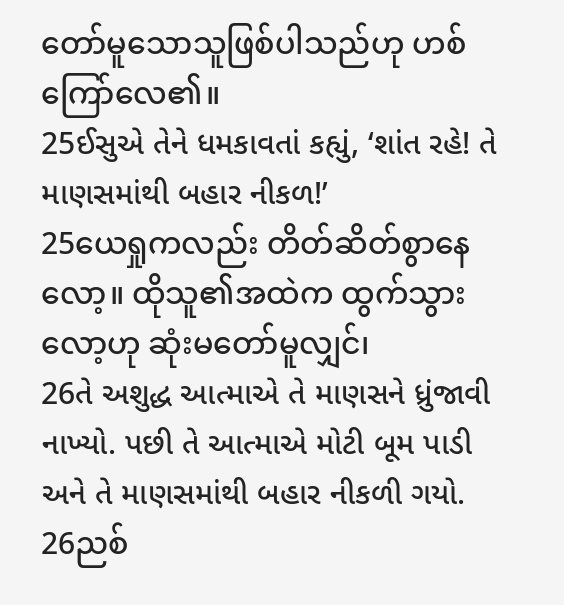တော်မူသောသူဖြစ်ပါသည်ဟု ဟစ်ကြော်လေ၏။
25ઈસુએ તેને ધમકાવતાં કહ્યું, ‘શાંત રહે! તે માણસમાંથી બહાર નીકળ!’
25ယေရှုကလည်း တိတ်ဆိတ်စွာနေလော့။ ထိုသူ၏အထဲက ထွက်သွားလော့ဟု ဆုံးမတော်မူလျှင်၊
26તે અશુદ્ધ આત્માએ તે માણસને ધ્રુંજાવી નાખ્યો. પછી તે આત્માએ મોટી બૂમ પાડી અને તે માણસમાંથી બહાર નીકળી ગયો.
26ညစ်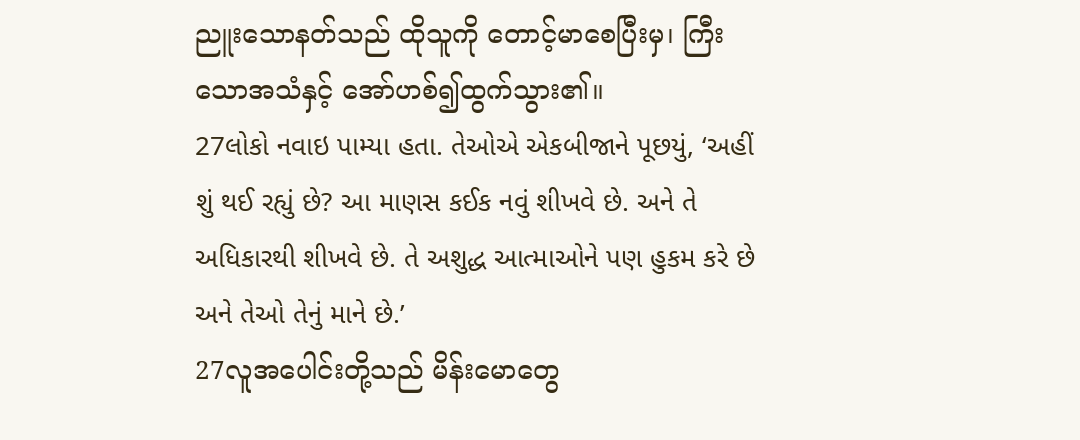ညူးသောနတ်သည် ထိုသူကို တောင့်မာစေပြီးမှ၊ ကြီးသောအသံနှင့် အော်ဟစ်၍ထွက်သွား၏။
27લોકો નવાઇ પામ્યા હતા. તેઓએ એકબીજાને પૂછયું, ‘અહીં શું થઈ રહ્યું છે? આ માણસ કઈક નવું શીખવે છે. અને તે અધિકારથી શીખવે છે. તે અશુદ્ધ આત્માઓને પણ હુકમ કરે છે અને તેઓ તેનું માને છે.’
27လူအပေါင်းတို့သည် မိန်းမောတွေ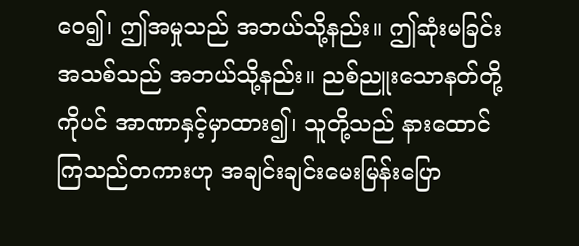ဝေ၍၊ ဤအမှုသည် အဘယ်သို့နည်း။ ဤဆုံးမခြင်းအသစ်သည် အဘယ်သို့နည်း။ ညစ်ညူးသောနတ်တို့ကိုပင် အာဏာနှင့်မှာထား၍၊ သူတို့သည် နားထောင်ကြသည်တကားဟု အချင်းချင်းမေးမြန်းပြော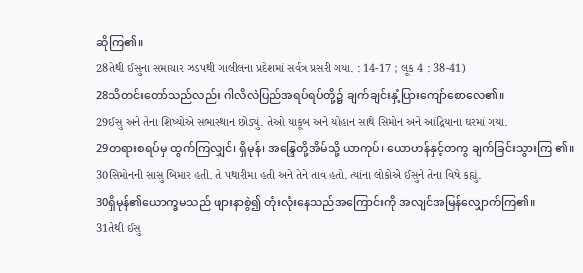ဆိုကြ၏။
28તેથી ઈસુના સમાચાર ઝડપથી ગાલીલના પ્રદેશમાં સર્વત્ર પ્રસરી ગયા. : 14-17 ; લૂક 4 : 38-41)
28သိတင်းတော်သည်လည်း ဂါလိလဲပြည်အရပ်ရပ်တို့၌ ချက်ချင်းနှံ့ပြားကျော်စောလေ၏။
29ઈસુ અને તેના શિષ્યોએ સભાસ્થાન છોડ્યું. તેઓ યાકૂબ અને યોહાન સાથે સિમોન અને આંદ્રિયાના ઘરમાં ગયા.
29တရားစရပ်မှ ထွက်ကြလျှင်၊ ရှိမုန်၊ အန္ဒြေတို့အိမ်သို့ ယာကုပ်၊ ယောဟန်နှင့်တကွ ချက်ခြင်းသွားကြ ၏။
30સિમોનની સાસુ બિમાર હતી. તે પથારીમા હતી અને તેને તાવ હતો. ત્યાંના લોકોએ ઈસુને તેના વિષે કહ્યું.
30ရှိမုန်၏ယောက္ခမသည် ဖျားနာစွဲ၍ တုံးလုံးနေသည်အကြောင်းကို အလျင်အမြန်လျှောက်ကြ၏။
31તેથી ઈસુ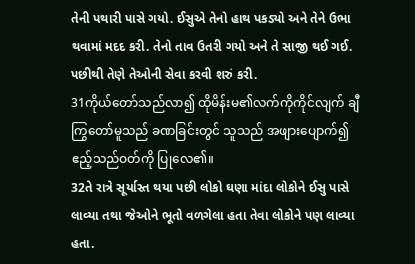તેની પથારી પાસે ગયો. ઈસુએ તેનો હાથ પકડ્યો અને તેને ઉભા થવામાં મદદ કરી. તેનો તાવ ઉતરી ગયો અને તે સાજી થઈ ગઈ. પછીથી તેણે તેઓની સેવા કરવી શરું કરી.
31ကိုယ်တော်သည်လာ၍ ထိုမိန်းမ၏လက်ကိုကိုင်လျက် ချီကြွတော်မူသည် ခဏခြင်းတွင် သူသည် အဖျားပျောက်၍ ဧည့်သည်ဝတ်ကို ပြုလေ၏။
32તે રાત્રે સૂર્યાસ્ત થયા પછી લોકો ઘણા માંદા લોકોને ઈસુ પાસે લાવ્યા તથા જેઓને ભૂતો વળગેલા હતા તેવા લોકોને પણ લાવ્યા હતા.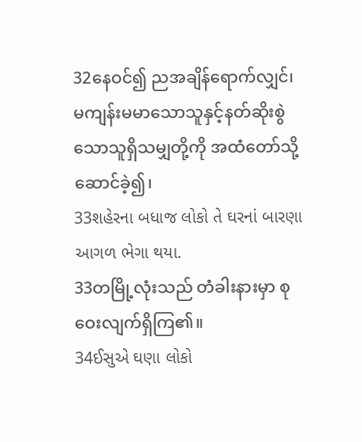32နေဝင်၍ ညအချိန်ရောက်လျှင်၊ မကျန်းမမာသောသူနှင့်နတ်ဆိုးစွဲသောသူရှိသမျှတို့ကို အထံတော်သို့ ဆောင်ခဲ့၍၊
33શહેરના બધાજ લોકો તે ઘરનાં બારણા આગળ ભેગા થયા.
33တမြို့လုံးသည် တံခါးနားမှာ စုဝေးလျက်ရှိကြ၏။
34ઈસુએ ઘણા લોકો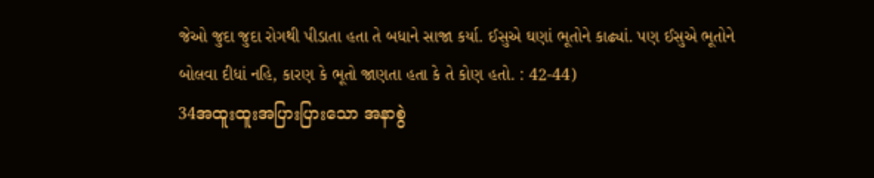જેઓ જુદા જુદા રોગથી પીડાતા હતા તે બધાને સાજા કર્યા. ઈસુએ ઘણાં ભૂતોને કાઢ્યાં. પણ ઈસુએ ભૂતોને બોલવા દીધાં નહિ, કારણ કે ભૂતો જાણતા હતા કે તે કોણ હતો. : 42-44)
34အထူးထူးအပြားပြားသော အနာစွဲ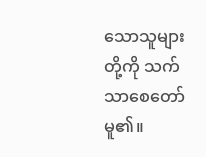သောသူများတို့ကို သက်သာစေတော်မူ၏။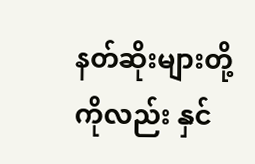နတ်ဆိုးများတို့ကိုလည်း နှင်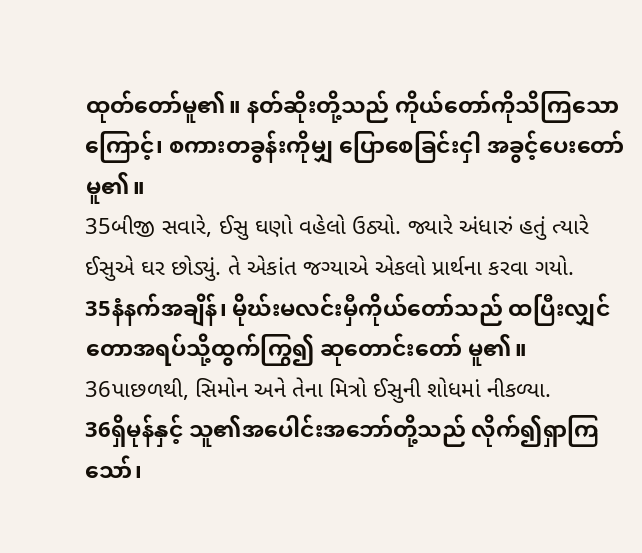ထုတ်တော်မူ၏။ နတ်ဆိုးတို့သည် ကိုယ်တော်ကိုသိကြသောကြောင့်၊ စကားတခွန်းကိုမျှ ပြောစေခြင်းငှါ အခွင့်ပေးတော်မူ၏။
35બીજી સવારે, ઈસુ ઘણો વહેલો ઉઠ્યો. જ્યારે અંધારું હતું ત્યારે ઈસુએ ઘર છોડ્યું. તે એકાંત જગ્યાએ એકલો પ્રાર્થના કરવા ગયો.
35နံနက်အချိန်၊ မိုဃ်းမလင်းမှီကိုယ်တော်သည် ထပြီးလျှင် တောအရပ်သို့ထွက်ကြွ၍ ဆုတောင်းတော် မူ၏။
36પાછળથી, સિમોન અને તેના મિત્રો ઈસુની શોધમાં નીકળ્યા.
36ရှိမုန်နှင့် သူ၏အပေါင်းအဘော်တို့သည် လိုက်၍ရှာကြသော်၊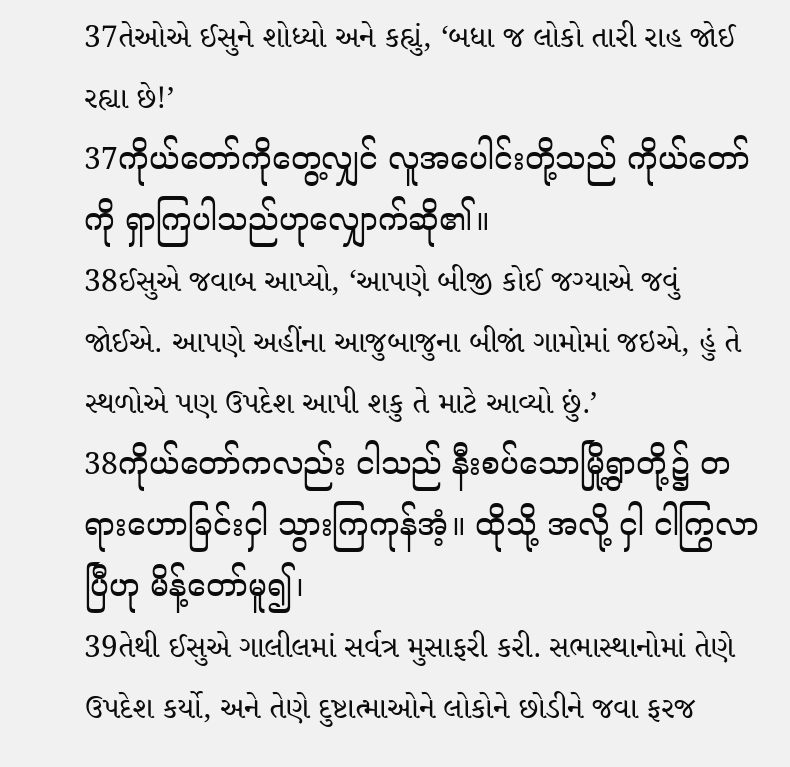37તેઓએ ઈસુને શોધ્યો અને કહ્યું, ‘બધા જ લોકો તારી રાહ જોઈ રહ્યા છે!’
37ကိုယ်တော်ကိုတွေ့လျှင် လူအပေါင်းတို့သည် ကိုယ်တော်ကို ရှာကြပါသည်ဟုလျှောက်ဆို၏။
38ઈસુએ જવાબ આપ્યો, ‘આપણે બીજી કોઈ જગ્યાએ જવું જોઈએ. આપણે અહીંના આજુબાજુના બીજાં ગામોમાં જઇએ, હું તે સ્થળોએ પણ ઉપદેશ આપી શકુ તે માટે આવ્યો છું.’
38ကိုယ်တော်ကလည်း ငါသည် နီးစပ်သောမြို့ရွာတို့၌ တရားဟောခြင်းငှါ သွားကြကုန်အံ့။ ထိုသို့ အလို့ ငှါ ငါကြွလာပြီဟု မိန့်တော်မူ၍၊
39તેથી ઈસુએ ગાલીલમાં સર્વત્ર મુસાફરી કરી. સભાસ્થાનોમાં તેણે ઉપદેશ કર્યો, અને તેણે દુષ્ટાત્માઓને લોકોને છોડીને જવા ફરજ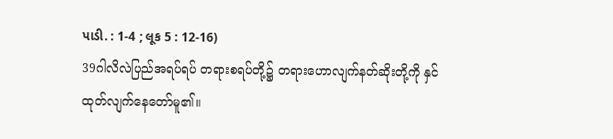પાડી. : 1-4 ; લૂક 5 : 12-16)
39ဂါလိလဲပြည်အရပ်ရပ် တရားစရပ်တို့၌ တရားဟောလျက်နတ်ဆိုးတို့ကို နှင်ထုတ်လျက်နေတော်မူ၏။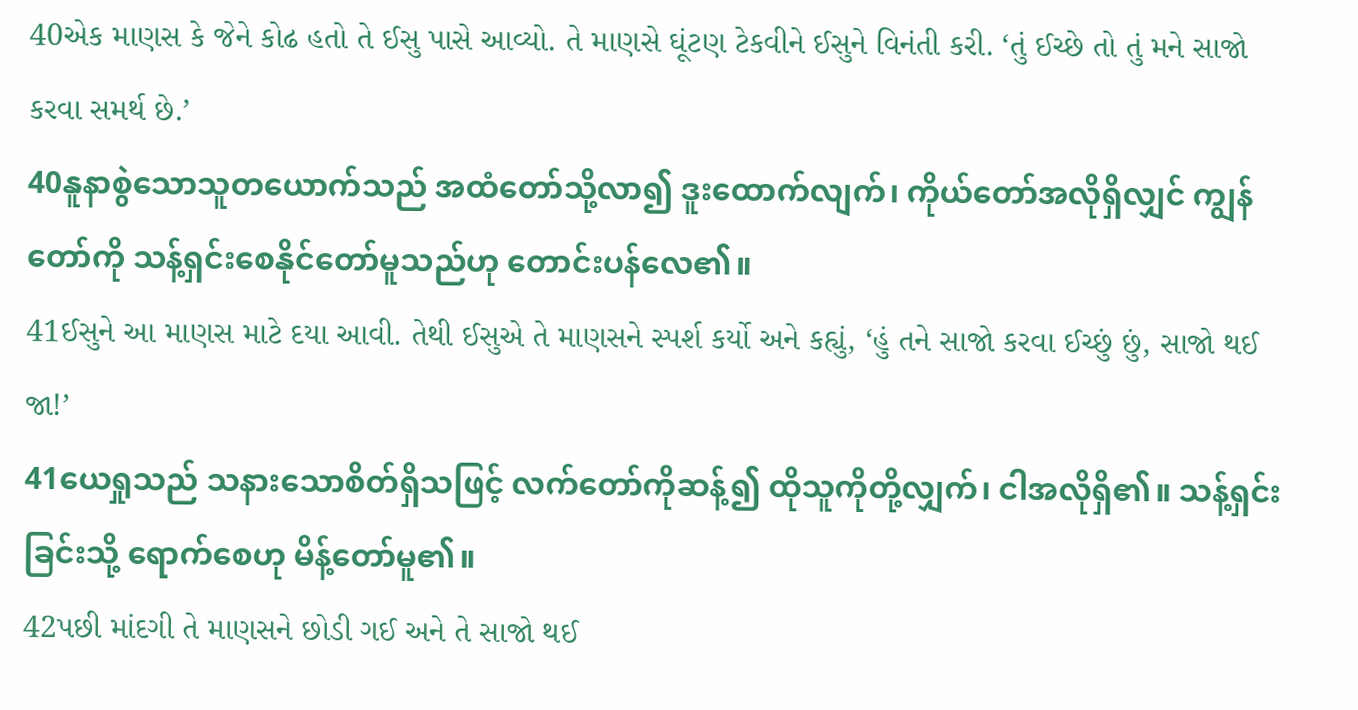40એક માણસ કે જેને કોઢ હતો તે ઈસુ પાસે આવ્યો. તે માણસે ઘૂંટણ ટેકવીને ઈસુને વિનંતી કરી. ‘તું ઈચ્છે તો તું મને સાજો કરવા સમર્થ છે.’
40နူနာစွဲသောသူတယောက်သည် အထံတော်သို့လာ၍ ဒူးထောက်လျက်၊ ကိုယ်တော်အလိုရှိလျှင် ကျွန် တော်ကို သန့်ရှင်းစေနိုင်တော်မူသည်ဟု တောင်းပန်လေ၏။
41ઈસુને આ માણસ માટે દયા આવી. તેથી ઈસુએ તે માણસને સ્પર્શ કર્યો અને કહ્યું, ‘હું તને સાજો કરવા ઈચ્છું છું, સાજો થઈ જા!’
41ယေရှုသည် သနားသောစိတ်ရှိသဖြင့် လက်တော်ကိုဆန့်၍ ထိုသူကိုတို့လျှက်၊ ငါအလိုရှိ၏။ သန့်ရှင်း ခြင်းသို့ ရောက်စေဟု မိန့်တော်မူ၏။
42પછી માંદગી તે માણસને છોડી ગઈ અને તે સાજો થઈ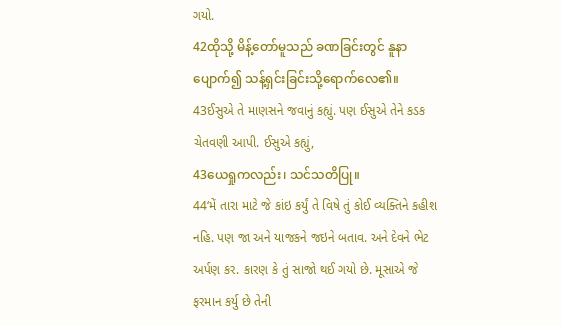ગયો.
42ထိုသို့ မိန့်တော်မူသည် ခဏခြင်းတွင် နူနာပျောက်၍ သန့်ရှင်းခြင်းသို့ရောက်လေ၏။
43ઈસુએ તે માણસને જવાનું કહ્યું. પણ ઈસુએ તેને કડક ચેતવણી આપી. ઈસુએ કહ્યું,
43ယေရှုကလည်း၊ သင်သတိပြု။
44‘મેં તારા માટે જે કાંઇ કર્યું તે વિષે તું કોઈ વ્યક્તિને કહીશ નહિ. પણ જા અને યાજકને જઇને બતાવ. અને દેવને ભેટ અર્પણ કર. કારણ કે તું સાજો થઈ ગયો છે. મૂસાએ જે ફરમાન કર્યુ છે તેની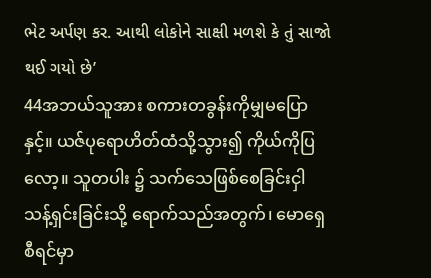ભેટ અર્પણ કર. આથી લોકોને સાક્ષી મળશે કે તું સાજો થઈ ગયો છે’
44အဘယ်သူအား စကားတခွန်းကိုမျှမပြောနှင့်။ ယဇ်ပုရောဟိတ်ထံသို့သွား၍ ကိုယ်ကိုပြလော့။ သူတပါး ၌ သက်သေဖြစ်စေခြင်းငှါ သန့်ရှင်းခြင်းသို့ ရောက်သည်အတွက်၊ မောရှေစီရင်မှာ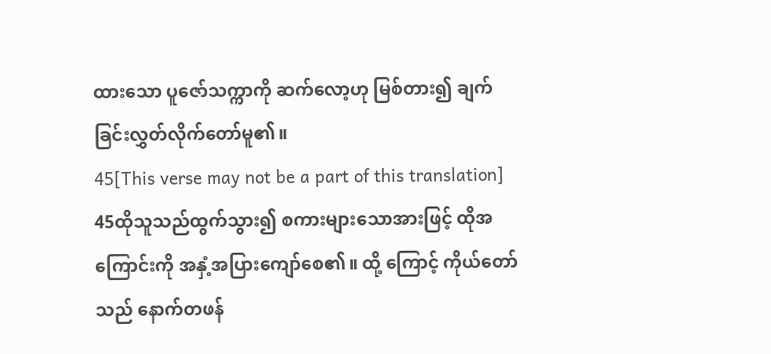ထားသော ပူဇော်သက္ကာကို ဆက်လော့ဟု မြစ်တား၍ ချက်ခြင်းလွှတ်လိုက်တော်မူ၏။
45[This verse may not be a part of this translation]
45ထိုသူသည်ထွက်သွား၍ စကားများသောအားဖြင့် ထိုအကြောင်းကို အနှံ့အပြားကျော်စေ၏။ ထို့ ကြောင့် ကိုယ်တော်သည် နောက်တဖန်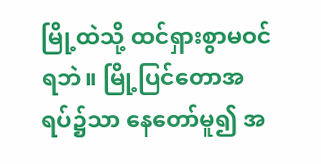မြို့ထဲသို့ ထင်ရှားစွာမဝင်ရဘဲ။ မြို့ပြင်တောအရပ်၌သာ နေတော်မူ၍ အ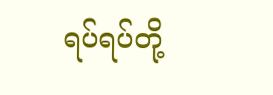ရပ်ရပ်တို့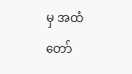မှ အထံတော်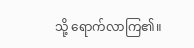သို့ ရောက်လာကြ၏။